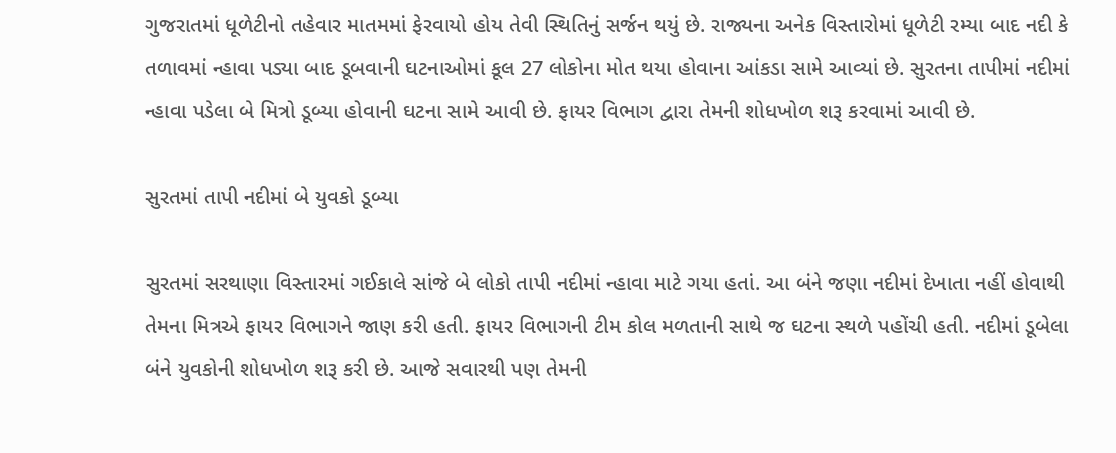ગુજરાતમાં ધૂળેટીનો તહેવાર માતમમાં ફેરવાયો હોય તેવી સ્થિતિનું સર્જન થયું છે. રાજ્યના અનેક વિસ્તારોમાં ધૂળેટી રમ્યા બાદ નદી કે તળાવમાં ન્હાવા પડ્યા બાદ ડૂબવાની ઘટનાઓમાં કૂલ 27 લોકોના મોત થયા હોવાના આંકડા સામે આવ્યાં છે. સુરતના તાપીમાં નદીમાં ન્હાવા પડેલા બે મિત્રો ડૂબ્યા હોવાની ઘટના સામે આવી છે. ફાયર વિભાગ દ્વારા તેમની શોધખોળ શરૂ કરવામાં આવી છે.

સુરતમાં તાપી નદીમાં બે યુવકો ડૂબ્યા

સુરતમાં સરથાણા વિસ્તારમાં ગઈકાલે સાંજે બે લોકો તાપી નદીમાં ન્હાવા માટે ગયા હતાં. આ બંને જણા નદીમાં દેખાતા નહીં હોવાથી તેમના મિત્રએ ફાયર વિભાગને જાણ કરી હતી. ફાયર વિભાગની ટીમ કોલ મળતાની સાથે જ ઘટના સ્થળે પહોંચી હતી. નદીમાં ડૂબેલા બંને યુવકોની શોધખોળ શરૂ કરી છે. આજે સવારથી પણ તેમની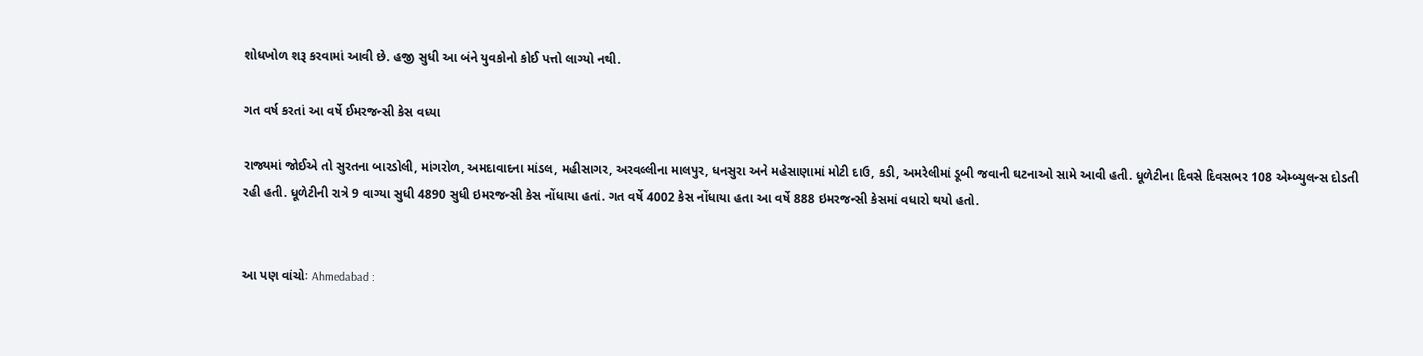શોધખોળ શરૂ કરવામાં આવી છે. હજી સુધી આ બંને યુવકોનો કોઈ પત્તો લાગ્યો નથી.

ગત વર્ષ કરતાં આ વર્ષે ઈમરજન્સી કેસ વધ્યા

રાજ્યમાં જોઈએ તો સુરતના બારડોલી, માંગરોળ, અમદાવાદના માંડલ, મહીસાગર, અરવલ્લીના માલપુર, ધનસુરા અને મહેસાણામાં મોટી દાઉ, કડી, અમરેલીમાં ડૂબી જવાની ઘટનાઓ સામે આવી હતી. ધૂળેટીના દિવસે દિવસભર 108 એમ્બ્યુલન્સ દોડતી રહી હતી. ધૂળેટીની રાત્રે 9 વાગ્યા સુધી 4890 સુધી ઇમરજન્સી કેસ નોંધાયા હતાં. ગત વર્ષે 4002 કેસ નોંધાયા હતા આ વર્ષે 888 ઇમરજન્સી કેસમાં વધારો થયો હતો.


આ પણ વાંચોઃ Ahmedabad :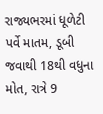રાજ્યભરમાં ધૂળેટી પર્વે માતમ, ડૂબી જવાથી 18થી વધુના મોત, રાત્રે 9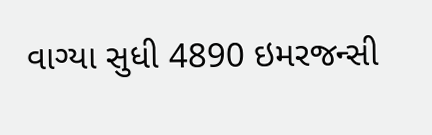વાગ્યા સુધી 4890 ઇમરજન્સી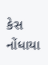કેસ નોંધાયા